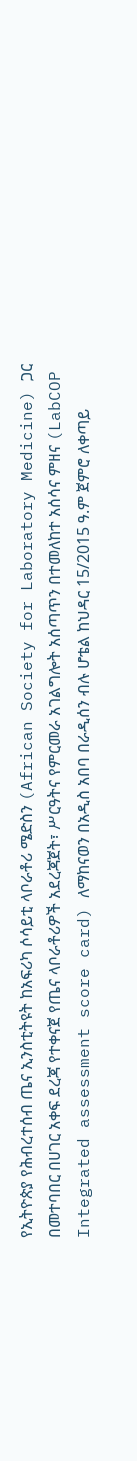የኢትዮጵያ የሕብረተሰብ ጤና ኢንስቲትዩት ከአፍሪካ ሶሳይቲ ላቦራቶሪ ሜድስን (African Society for Laboratory Medicine) ጋር በመተባበር በሀገር አቀፍ ደረጃ የተቀናጀ የጤና ላቦራቶሪዎች አደረጃጀት፣ ሥርዓትና የምርመራ አገልግሎት አሰጣጥን በተመለከተ አሰሳና ምዘና (LabCOP Integrated assessment score card) ለማከናወን በአዲስ አበባ በራዲሰን ብሉ ሆቴል ከህዳር 15/2015 ዓ.ም ጀምሮ ለቀጣይ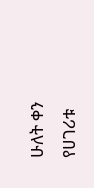ሁለት ቀን የሀገሪቱ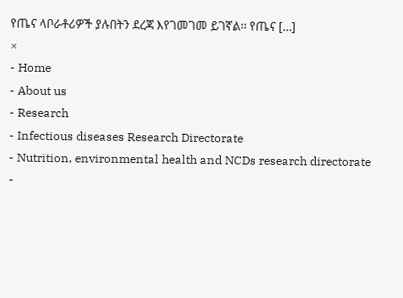የጤና ላቦራቶሪዎች ያሉበትን ደረጃ እየገመገመ ይገኛል፡፡ የጤና […]
×
- Home
- About us
- Research
- Infectious diseases Research Directorate
- Nutrition, environmental health and NCDs research directorate
-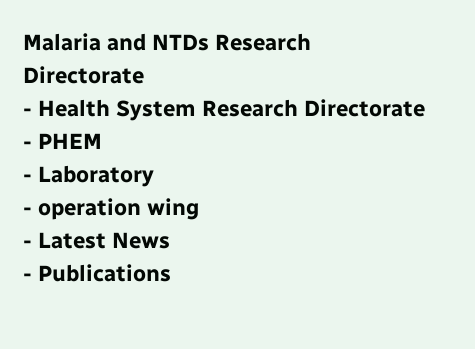Malaria and NTDs Research Directorate
- Health System Research Directorate
- PHEM
- Laboratory
- operation wing
- Latest News
- Publications